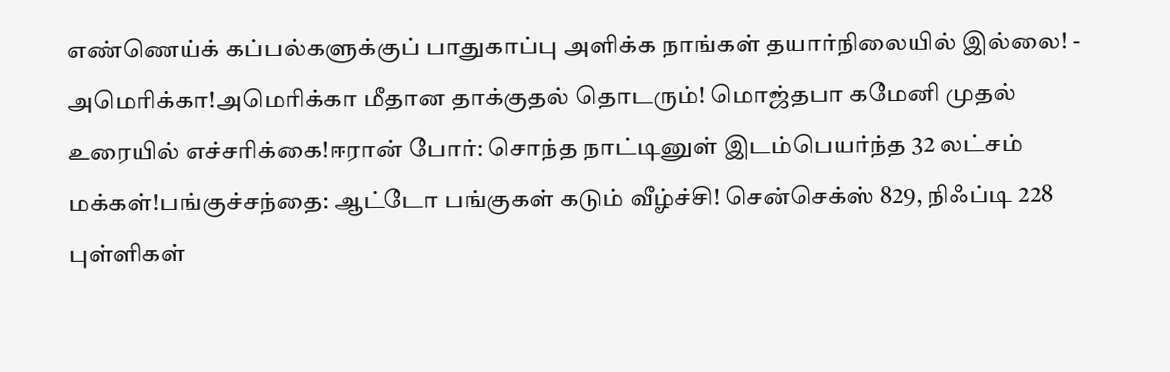எண்ணெய்க் கப்பல்களுக்குப் பாதுகாப்பு அளிக்க நாங்கள் தயார்நிலையில் இல்லை! - அமெரிக்கா!அமெரிக்கா மீதான தாக்குதல் தொடரும்! மொஜ்தபா கமேனி முதல் உரையில் எச்சரிக்கை!ஈரான் போர்: சொந்த நாட்டினுள் இடம்பெயர்ந்த 32 லட்சம் மக்கள்!பங்குச்சந்தை: ஆட்டோ பங்குகள் கடும் வீழ்ச்சி! சென்செக்ஸ் 829, நிஃப்டி 228 புள்ளிகள்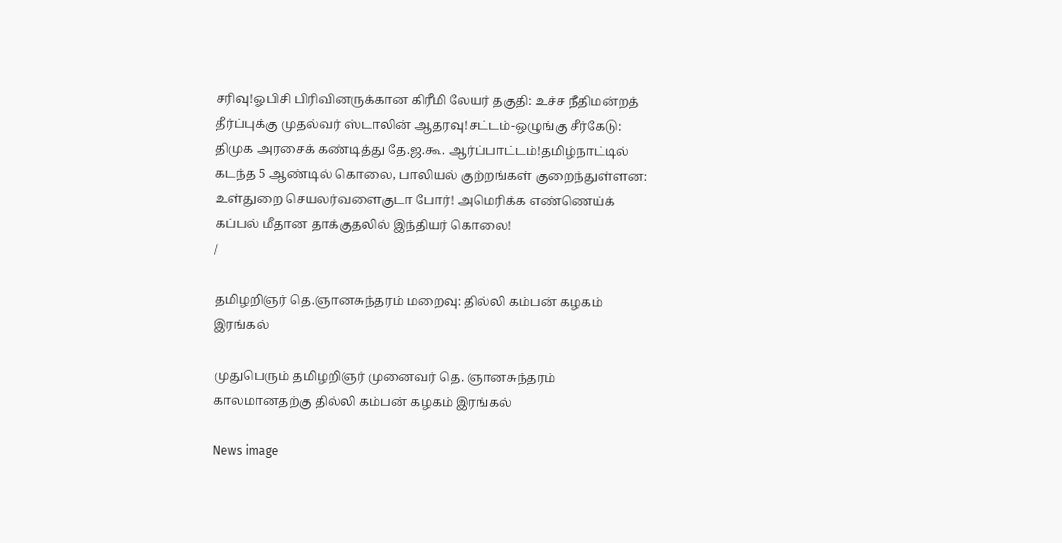சரிவு!ஓபிசி பிரிவினருக்கான கிரீமி லேயர் தகுதி: உச்ச நீதிமன்றத் தீர்ப்புக்கு முதல்வர் ஸ்டாலின் ஆதரவு!சட்டம்-ஒழுங்கு சீர்கேடு: திமுக அரசைக் கண்டித்து தே.ஜ.கூ. ஆர்ப்பாட்டம்!தமிழ்நாட்டில் கடந்த 5 ஆண்டில் கொலை, பாலியல் குற்றங்கள் குறைந்துள்ளன: உள்துறை செயலர்வளைகுடா போர்! அமெரிக்க எண்ணெய்க் கப்பல் மீதான தாக்குதலில் இந்தியர் கொலை!
/

தமிழறிஞர் தெ.ஞானசுந்தரம் மறைவு: தில்லி கம்பன் கழகம் இரங்கல்

முதுபெரும் தமிழறிஞர் முனைவர் தெ. ஞானசுந்தரம் காலமானதற்கு தில்லி கம்பன் கழகம் இரங்கல்

News image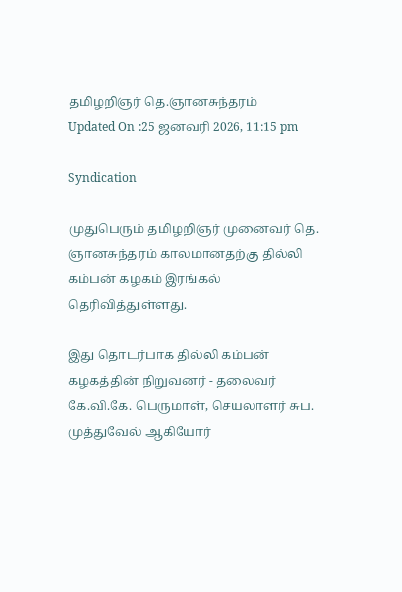தமிழறிஞர் தெ.ஞானசுந்தரம்
Updated On :25 ஜனவரி 2026, 11:15 pm

Syndication

முதுபெரும் தமிழறிஞர் முனைவர் தெ. ஞானசுந்தரம் காலமானதற்கு தில்லி கம்பன் கழகம் இரங்கல் தெரிவித்துள்ளது.

இது தொடர்பாக தில்லி கம்பன் கழகத்தின் நிறுவனர் - தலைவர் கே.வி.கே. பெருமாள், செயலாளர் சுப. முத்துவேல் ஆகியோர்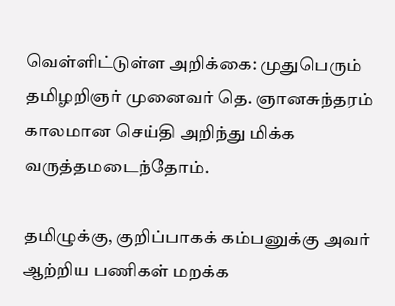வெள்ளிட்டுள்ள அறிக்கை: முதுபெரும் தமிழறிஞர் முனைவர் தெ. ஞானசுந்தரம் காலமான செய்தி அறிந்து மிக்க வருத்தமடைந்தோம்.

தமிழுக்கு, குறிப்பாகக் கம்பனுக்கு அவர் ஆற்றிய பணிகள் மறக்க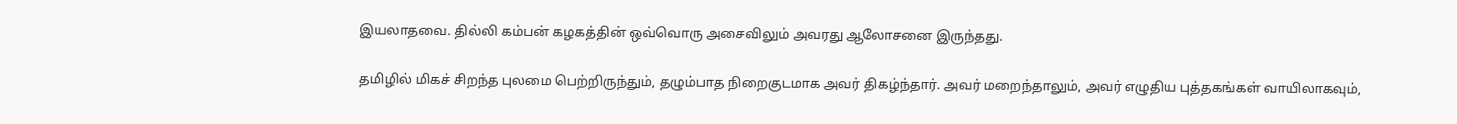இயலாதவை. தில்லி கம்பன் கழகத்தின் ஒவ்வொரு அசைவிலும் அவரது ஆலோசனை இருந்தது.

தமிழில் மிகச் சிறந்த புலமை பெற்றிருந்தும், தழும்பாத நிறைகுடமாக அவர் திகழ்ந்தார். அவர் மறைந்தாலும், அவர் எழுதிய புத்தகங்கள் வாயிலாகவும்,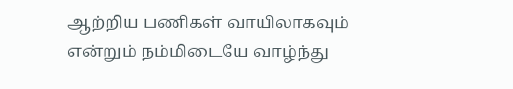ஆற்றிய பணிகள் வாயிலாகவும் என்றும் நம்மிடையே வாழ்ந்து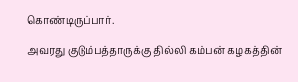கொண்டிருப்பார்.

அவரது குடும்பத்தாருக்கு தில்லி கம்பன் கழகத்தின்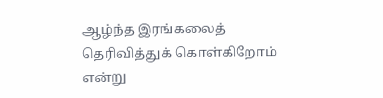ஆழ்ந்த இரங்கலைத் தெரிவித்துக் கொள்கிறோம் என்று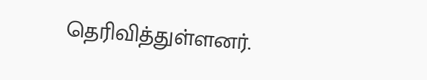தெரிவித்துள்ளனர்.